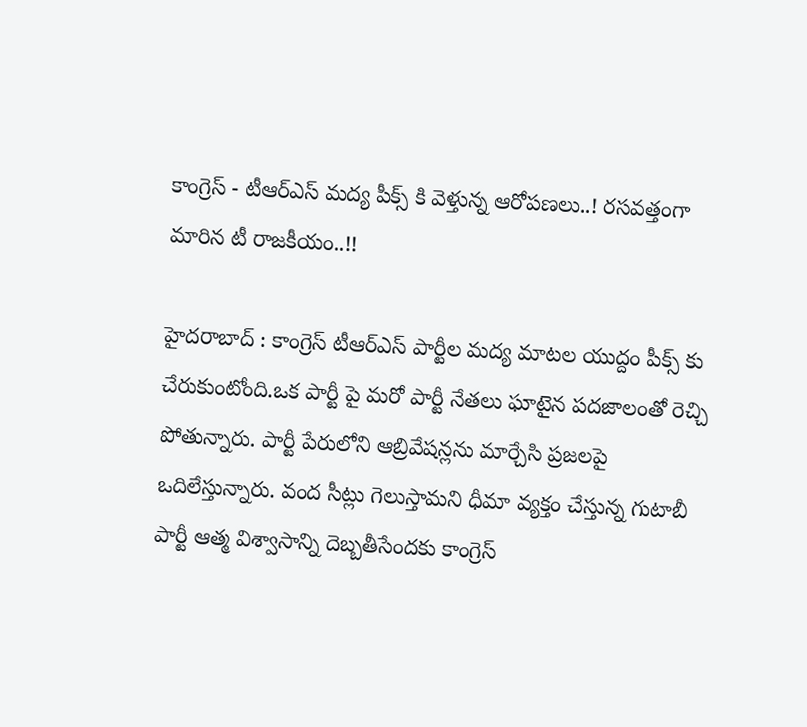కాంగ్రెస్ - టీఆర్ఎస్ మ‌ద్య పీక్స్ కి వెళ్తున్న ఆరోప‌ణ‌లు..! ర‌స‌వ‌త్తంగా మారిన టీ రాజ‌కీయం..!!

హైద‌రాబాద్ : కాంగ్రెస్ టీఆర్ఎస్ పార్టీల మ‌ద్య మాట‌ల యుద్దం పీక్స్ కు చేరుకుంటోంది.ఒక పార్టీ పై మ‌రో పార్టీ నేత‌లు ఘాటైన ప‌ద‌జాలంతో రెచ్చి పోతున్నారు. పార్టీ పేరులోని ఆబ్రివేష‌న్ల‌ను మార్చేసి ప్ర‌జ‌ల‌పై ఒదిలేస్తున్నారు. వంద సీట్లు గెలుస్తామ‌ని ధీమా వ్య‌క్తం చేస్తున్న గుటాబీ పార్టీ ఆత్మ విశ్వాసాన్ని దెబ్బ‌తీసేంద‌కు కాంగ్రెస్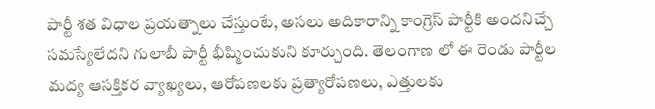పార్టీ శ‌త విధాల ప్ర‌య‌త్నాలు చేస్తుంటే, అస‌లు అదికారాన్ని కాంగ్రెస్ పార్టీకి అందనిచ్చే స‌మ‌స్యేలేద‌ని గులాబీ పార్టీ భీష్మించుకుని కూర్చుంది. తెలంగాణ లో ఈ రెండు పార్టీల మ‌ద్య ఆస‌క్తిక‌ర వ్యాఖ్యలు, ఆరోప‌ణ‌ల‌కు ప్ర‌త్యారోప‌ణ‌లు, ఎత్తుల‌కు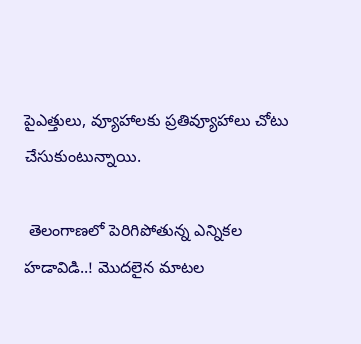పైఎత్తులు, వ్యూహాల‌కు ప్ర‌తివ్యూహాలు చోటు చేసుకుంటున్నాయి.

 తెలంగాణలో పెరిగిపోతున్న ఎన్నికల హడావిడి..! మొద‌లైన మాట‌ల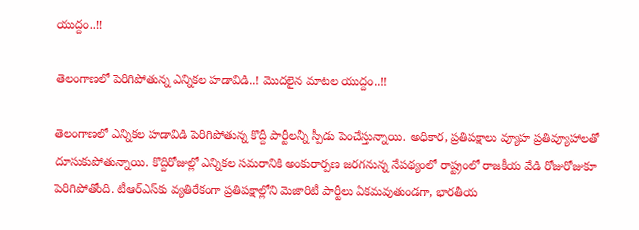యుద్దం..!!

తెలంగాణలో పెరిగిపోతున్న ఎన్నికల హడావిడి..! మొద‌లైన మాట‌ల యుద్దం..!!

తెలంగాణలో ఎన్నికల హడావిడి పెరిగిపోతున్న కొద్దీ పార్టీలన్నీ స్పీడు పెంచేస్తున్నాయి. అధికార, ప్రతిపక్షాలు వ్యూహ ప్రతివ్యూహాలతో దూసుకుపోతున్నాయి. కొద్దిరోజుల్లో ఎన్నికల సమరానికి అంకురార్పణ జరగనున్న నేపథ్యంలో రాష్ట్రంలో రాజకీయ వేడి రోజురోజుకూ పెరిగిపోతోంది. టీఆర్ఎస్‌కు వ్యతిరేకంగా ప్రతిపక్షాల్లోని మెజారిటీ పార్టీలు ఏకమవుతుండగా, భారతీయ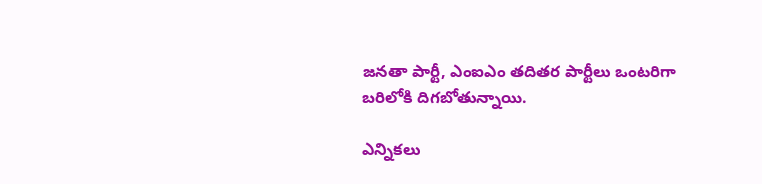జనతా పార్టీ, ఎంఐఎం తదితర పార్టీలు ఒంటరిగా బరిలోకి దిగబోతున్నాయి.

ఎన్నికలు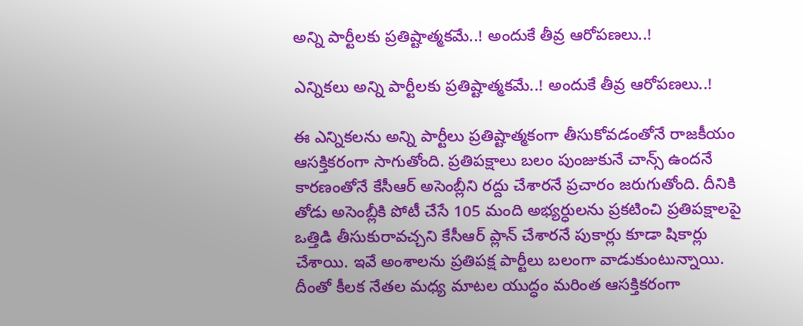అన్ని పార్టీల‌కు ప్ర‌తిష్టాత్మ‌క‌మే..! అందుకే తీవ్ర ఆరోప‌ణ‌లు..!

ఎన్నికలు అన్ని పార్టీల‌కు ప్ర‌తిష్టాత్మ‌క‌మే..! అందుకే తీవ్ర ఆరోప‌ణ‌లు..!

ఈ ఎన్నికలను అన్ని పార్టీలు ప్రతిష్టాత్మకంగా తీసుకోవడంతోనే రాజకీయం ఆసక్తికరంగా సాగుతోంది. ప్రతిపక్షాలు బలం పుంజుకునే చాన్స్ ఉందనే కారణంతోనే కేసీఆర్ అసెంబ్లీని రద్దు చేశారనే ప్రచారం జరుగుతోంది. దీనికి తోడు అసెంబ్లీకి పోటీ చేసే 105 మంది అభ్యర్ధులను ప్రకటించి ప్రతిపక్షాలపై ఒత్తిడి తీసుకురావచ్చని కేసీఆర్ ప్లాన్ చేశారనే పుకార్లు కూడా షికార్లు చేశాయి. ఇవే అంశాలను ప్రతిపక్ష పార్టీలు బలంగా వాడుకుంటున్నాయి. దీంతో కీలక నేతల మధ్య మాటల యుద్ధం మరింత ఆసక్తికరంగా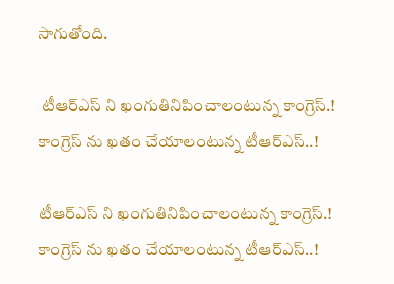సాగుతోంది.

 టీఆర్ఎస్ ని ఖంగుతినిపించాలంటున్న‌ కాంగ్రెస్.! కాంగ్రెస్ ను ఖ‌తం చేయాలంటున్న టీఆర్ఎస్..!

టీఆర్ఎస్ ని ఖంగుతినిపించాలంటున్న‌ కాంగ్రెస్.! కాంగ్రెస్ ను ఖ‌తం చేయాలంటున్న టీఆర్ఎస్..!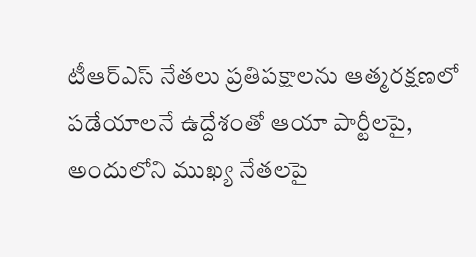టీఆర్ఎస్ నేతలు ప్రతిపక్షాలను ఆత్మరక్షణలో పడేయాలనే ఉద్దేశంతో ఆయా పార్టీలపై, అందులోని ముఖ్య నేతలపై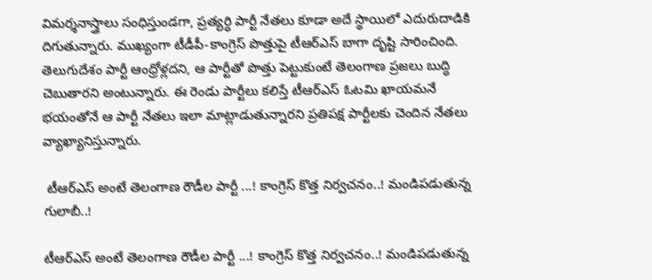విమర్శనాస్త్రాలు సంధిస్తుండగా, ప్రత్యర్ధి పార్టీ నేతలు కూడా అదే స్థాయిలో ఎదురుదాడికి దిగుతున్నారు. ముఖ్యంగా టీడీపీ-కాంగ్రెస్ పొత్తుపై టీఆర్ఎస్ బాగా దృష్టి సారించింది. తెలుగుదేశం పార్టీ ఆంధ్రోళ్లదని, ఆ పార్టీతో పొత్తు పెట్టుకుంటే తెలంగాణ ప్రజలు బుద్ధి చెబుతారని అంటున్నారు. ఈ రెండు పార్టీలు కలిస్తే టీఆర్ఎస్ ఓటమి ఖాయమనే భయంతోనే ఆ పార్టీ నేతలు ఇలా మాట్లాడుతున్నారని ప్రతిపక్ష పార్టీలకు చెందిన నేతలు వ్యాఖ్యానిస్తున్నారు.

 టీఆర్‌ఎస్‌ అంటే తెలంగాణ రౌడీల పార్టీ ...! కాంగ్రెస్ కొత్త నిర్వ‌చ‌నం..! మండిప‌డుతున్న గులాబీ..!

టీఆర్‌ఎస్‌ అంటే తెలంగాణ రౌడీల పార్టీ ...! కాంగ్రెస్ కొత్త నిర్వ‌చ‌నం..! మండిప‌డుతున్న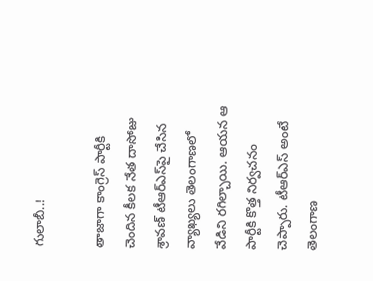గులాబీ..!

తాజాగా కాంగ్రెస్ పార్టీకి చెందిన కీలక నేత దాసోజు శ్రావణ్‌ టీఆర్ఎస్‌పై చేసిన వ్యాఖ్యలు తెలంగాణ‌లో వేడిని ర‌గిల్చాయి. ఆయన ఆ పార్టీకి కొత్త నిర్వచనం చెప్పారు. టీఆర్‌ఎస్‌ అంటే తెలంగాణ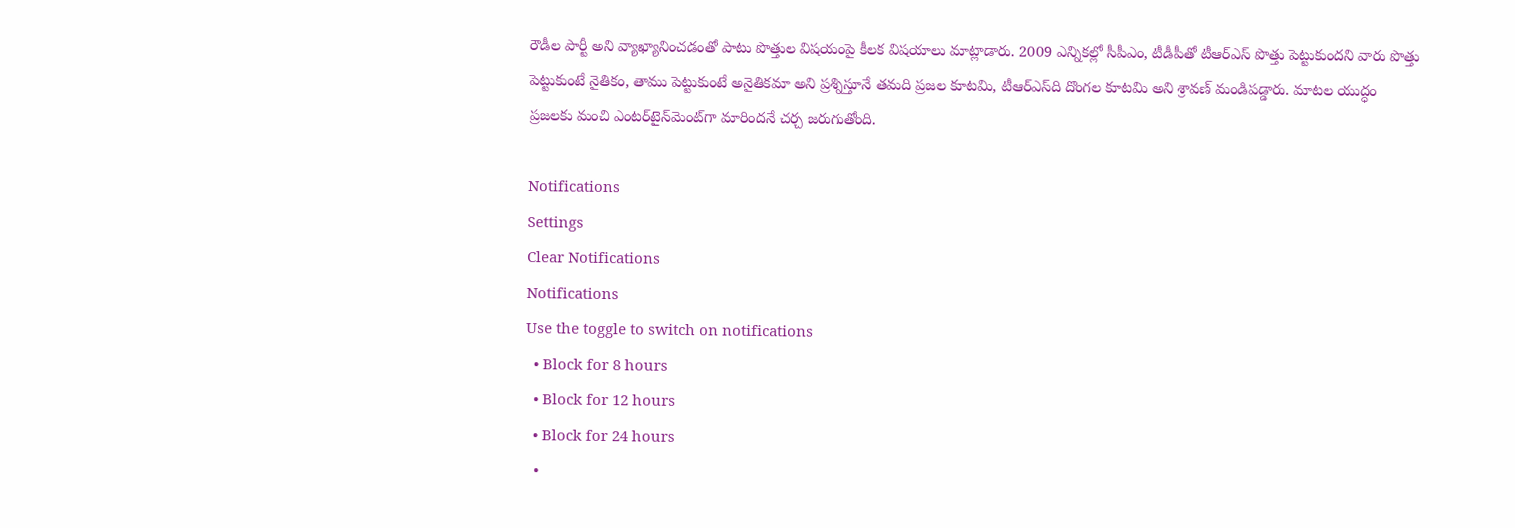రౌడీల పార్టీ అని వ్యాఖ్యానించడంతో పాటు పొత్తుల విషయంపై కీలక విషయాలు మాట్లాడారు. 2009 ఎన్నికల్లో సీపీఎం, టీడీపీతో టీఆర్‌ఎస్‌ పొత్తు పెట్టుకుందని వారు పొత్తు పెట్టుకుంటే నైతికం, తాము పెట్టుకుంటే అనైతికమా అని ప్రశ్నిస్తూనే తమది ప్రజల కూటమి, టీఆర్‌ఎస్‌ది దొంగల కూటమి అని శ్రావణ్‌ మండిపడ్డారు. మాటల యుద్ధం ప్రజలకు మంచి ఎంటర్‌టైన్‌మెంట్‌గా మారిందనే చ‌ర్చ జ‌రుగుతోంది.

Notifications
Settings
Clear Notifications
Notifications
Use the toggle to switch on notifications
  • Block for 8 hours
  • Block for 12 hours
  • Block for 24 hours
  •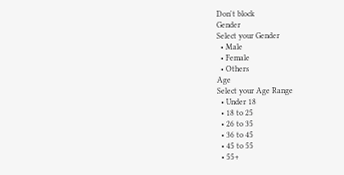Don't block
Gender
Select your Gender
  • Male
  • Female
  • Others
Age
Select your Age Range
  • Under 18
  • 18 to 25
  • 26 to 35
  • 36 to 45
  • 45 to 55
  • 55+